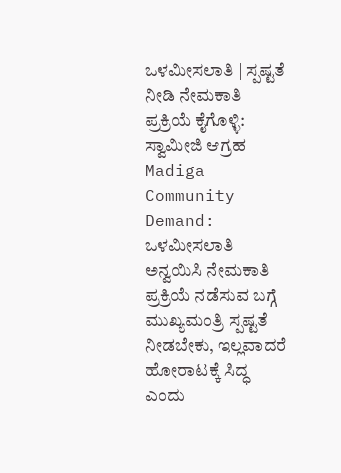ಒಳಮೀಸಲಾತಿ | ಸ್ಪಷ್ಟತೆ ನೀಡಿ ನೇಮಕಾತಿ ಪ್ರಕ್ರಿಯೆ ಕೈಗೊಳ್ಳಿ: ಸ್ವಾಮೀಜಿ ಆಗ್ರಹ
Madiga Community Demand: ಒಳಮೀಸಲಾತಿ ಅನ್ವಯಿಸಿ ನೇಮಕಾತಿ ಪ್ರಕ್ರಿಯೆ ನಡೆಸುವ ಬಗ್ಗೆ ಮುಖ್ಯಮಂತ್ರಿ ಸ್ಪಷ್ಟತೆ ನೀಡಬೇಕು, ಇಲ್ಲವಾದರೆ ಹೋರಾಟಕ್ಕೆ ಸಿದ್ಧ ಎಂದು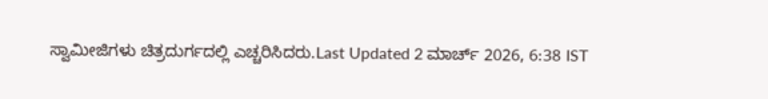ಸ್ವಾಮೀಜಿಗಳು ಚಿತ್ರದುರ್ಗದಲ್ಲಿ ಎಚ್ಚರಿಸಿದರು.Last Updated 2 ಮಾರ್ಚ್ 2026, 6:38 IST